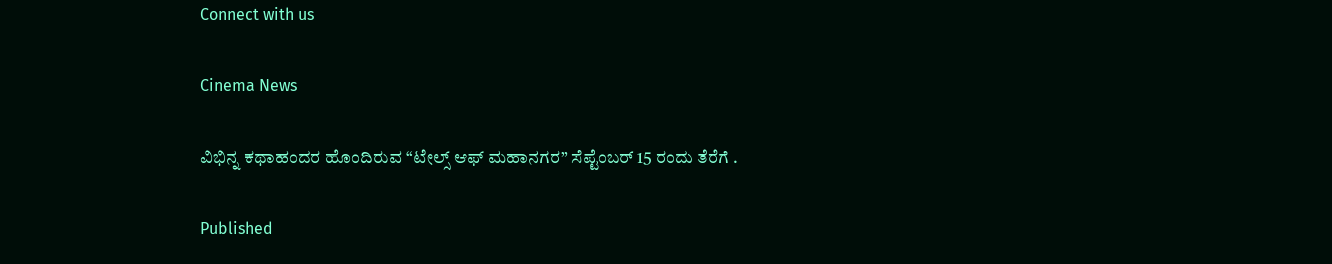Connect with us

Cinema News

ವಿಭಿನ್ನ ಕಥಾಹಂದರ ಹೊಂದಿರುವ “ಟೇಲ್ಸ್ ಆಫ್ ಮಹಾನಗರ” ಸೆಪ್ಟೆಂಬರ್ 15 ರಂದು ತೆರೆಗೆ .

Published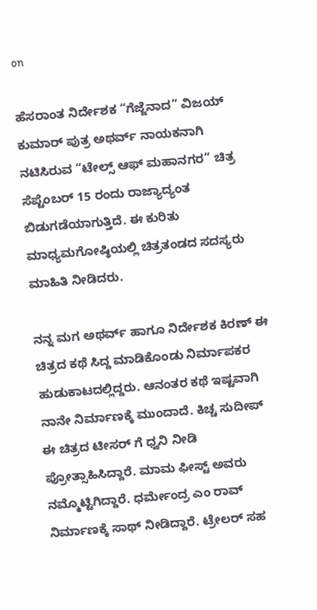on

ಹೆಸರಾಂತ ನಿರ್ದೇಶಕ “ಗೆಜ್ಜೆನಾದ” ವಿಜಯ್ ಕುಮಾರ್ ಪುತ್ರ ಅಥರ್ವ್ ನಾಯಕನಾಗಿ ನಟಿಸಿರುವ “ಟೇಲ್ಸ್ ಆಫ್ ಮಹಾನಗರ” ಚಿತ್ರ ಸೆಪ್ಟೆಂಬರ್ 15 ರಂದು ರಾಜ್ಯಾದ್ಯಂತ ಬಿಡುಗಡೆಯಾಗುತ್ತಿದೆ. ಈ ಕುರಿತು ಮಾಧ್ಯಮಗೋಷ್ಠಿಯಲ್ಲಿ ಚಿತ್ರತಂಡದ ಸದಸ್ಯರು ಮಾಹಿತಿ ನೀಡಿದರು.

ನನ್ನ ಮಗ ಅಥರ್ವ್ ಹಾಗೂ ನಿರ್ದೇಶಕ ಕಿರಣ್ ಈ ಚಿತ್ರದ ಕಥೆ ಸಿದ್ದ ಮಾಡಿಕೊಂಡು ನಿರ್ಮಾಪಕರ ಹುಡುಕಾಟದಲ್ಲಿದ್ದರು. ಆನಂತರ ಕಥೆ ಇಷ್ಟವಾಗಿ ನಾನೇ ನಿರ್ಮಾಣಕ್ಕೆ ಮುಂದಾದೆ. ಕಿಚ್ಚ ಸುದೀಪ್ ಈ ಚಿತ್ರದ ಟೀಸರ್ ಗೆ ಧ್ವನಿ ನೀಡಿ ಪ್ರೋತ್ಸಾಹಿಸಿದ್ದಾರೆ. ಮಾಮ ಫೀಸ್ಟ್ ಅವರು ನಮ್ಮೊಟ್ಟಿಗಿದ್ದಾರೆ. ಧರ್ಮೇಂದ್ರ ಎಂ ರಾವ್ ನಿರ್ಮಾಣಕ್ಕೆ ಸಾಥ್ ನೀಡಿದ್ದಾರೆ. ಟ್ರೇಲರ್ ಸಹ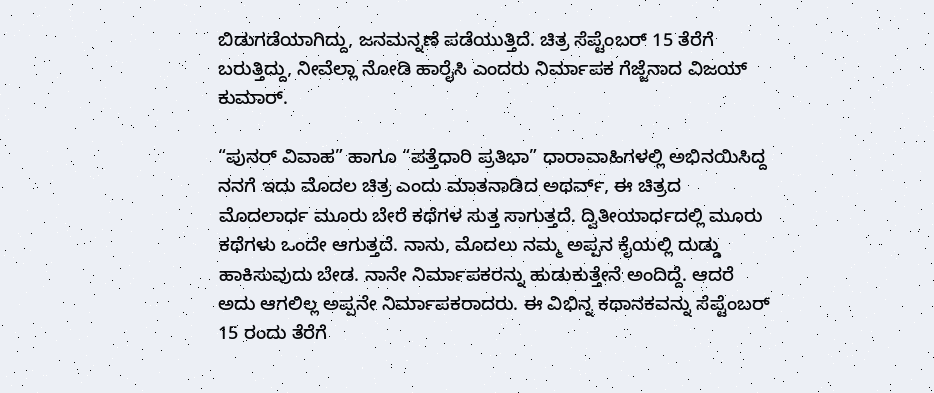ಬಿಡುಗಡೆಯಾಗಿದ್ದು, ಜನಮನ್ನಣೆ ಪಡೆಯುತ್ತಿದೆ. ಚಿತ್ರ ಸೆಪ್ಟೆಂಬರ್ 15 ತೆರೆಗೆ ಬರುತ್ತಿದ್ದು, ನೀವೆಲ್ಲಾ ನೋಡಿ ಹಾರೈಸಿ ಎಂದರು ನಿರ್ಮಾಪಕ ಗೆಜ್ಜೆನಾದ ವಿಜಯ್ ಕುಮಾರ್.

“ಪುನರ್ ವಿವಾಹ” ಹಾಗೂ “ಪತ್ತೆಧಾರಿ ಪ್ರತಿಭಾ” ಧಾರಾವಾಹಿಗಳಲ್ಲಿ ಅಭಿನಯಿಸಿದ್ದ ನನಗೆ ಇದು ಮೊದಲ ಚಿತ್ರ ಎಂದು ಮಾತನಾಡಿದ ಅಥರ್ವ್, ಈ ಚಿತ್ರದ ಮೊದಲಾರ್ಧ ಮೂರು ಬೇರೆ ಕಥೆಗಳ ಸುತ್ತ ಸಾಗುತ್ತದೆ. ದ್ವಿತೀಯಾರ್ಧದಲ್ಲಿ ಮೂರು ಕಥೆಗಳು ಒಂದೇ ಆಗುತ್ತದೆ. ನಾನು, ಮೊದಲು ನಮ್ಮ ಅಪ್ಪನ ಕೈಯಲ್ಲಿ ದುಡ್ಡು ಹಾಕಿಸುವುದು ಬೇಡ. ನಾನೇ ನಿರ್ಮಾಪಕರನ್ನು ಹುಡುಕುತ್ತೇನೆ ಅಂದಿದ್ದೆ. ಆದರೆ ಅದು ಆಗಲಿಲ್ಲ ಅಪ್ಪನೇ ನಿರ್ಮಾಪಕರಾದರು. ಈ ವಿಭಿನ್ನ ಕಥಾನಕವನ್ನು ಸೆಪ್ಟೆಂಬರ್ 15 ರಂದು ತೆರೆಗೆ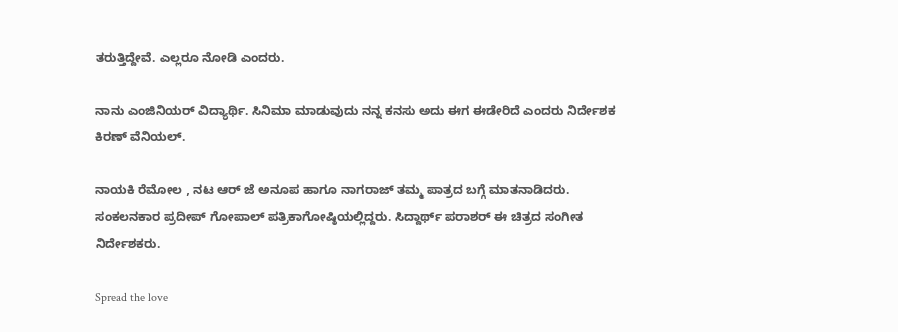ತರುತ್ತಿದ್ದೇವೆ. ಎಲ್ಲರೂ ನೋಡಿ ಎಂದರು.

ನಾನು ಎಂಜಿನಿಯರ್ ವಿದ್ಯಾರ್ಥಿ. ಸಿನಿಮಾ ಮಾಡುವುದು ನನ್ನ ಕನಸು ಅದು ಈಗ ಈಡೇರಿದೆ ಎಂದರು ನಿರ್ದೇಶಕ ಕಿರಣ್ ವೆನಿಯಲ್.

ನಾಯಕಿ ರೆಮೋಲ , ನಟ ಆರ್ ಜೆ ಅನೂಪ ಹಾಗೂ ನಾಗರಾಜ್ ತಮ್ಮ ಪಾತ್ರದ ಬಗ್ಗೆ ಮಾತನಾಡಿದರು. ಸಂಕಲನಕಾರ ಪ್ರದೀಪ್ ಗೋಪಾಲ್ ಪತ್ರಿಕಾಗೋಷ್ಠಿಯಲ್ಲಿದ್ದರು. ಸಿದ್ದಾರ್ಥ್ ಪರಾಶರ್ ಈ ಚಿತ್ರದ ಸಂಗೀತ ನಿರ್ದೇಶಕರು.

Spread the love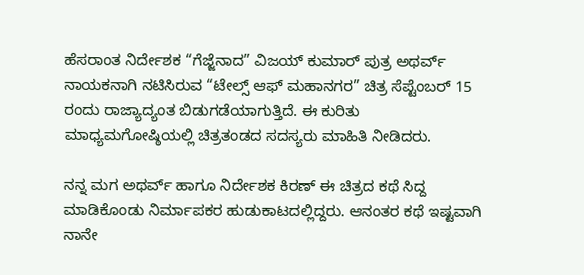ಹೆಸರಾಂತ ನಿರ್ದೇಶಕ “ಗೆಜ್ಜೆನಾದ” ವಿಜಯ್ ಕುಮಾರ್ ಪುತ್ರ ಅಥರ್ವ್ ನಾಯಕನಾಗಿ ನಟಿಸಿರುವ “ಟೇಲ್ಸ್ ಆಫ್ ಮಹಾನಗರ” ಚಿತ್ರ ಸೆಪ್ಟೆಂಬರ್ 15 ರಂದು ರಾಜ್ಯಾದ್ಯಂತ ಬಿಡುಗಡೆಯಾಗುತ್ತಿದೆ. ಈ ಕುರಿತು ಮಾಧ್ಯಮಗೋಷ್ಠಿಯಲ್ಲಿ ಚಿತ್ರತಂಡದ ಸದಸ್ಯರು ಮಾಹಿತಿ ನೀಡಿದರು.

ನನ್ನ ಮಗ ಅಥರ್ವ್ ಹಾಗೂ ನಿರ್ದೇಶಕ ಕಿರಣ್ ಈ ಚಿತ್ರದ ಕಥೆ ಸಿದ್ದ ಮಾಡಿಕೊಂಡು ನಿರ್ಮಾಪಕರ ಹುಡುಕಾಟದಲ್ಲಿದ್ದರು. ಆನಂತರ ಕಥೆ ಇಷ್ಟವಾಗಿ ನಾನೇ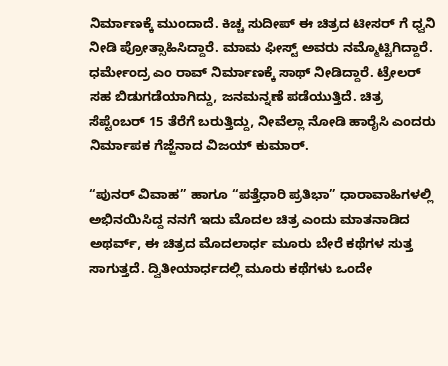ನಿರ್ಮಾಣಕ್ಕೆ ಮುಂದಾದೆ. ಕಿಚ್ಚ ಸುದೀಪ್ ಈ ಚಿತ್ರದ ಟೀಸರ್ ಗೆ ಧ್ವನಿ ನೀಡಿ ಪ್ರೋತ್ಸಾಹಿಸಿದ್ದಾರೆ. ಮಾಮ ಫೀಸ್ಟ್ ಅವರು ನಮ್ಮೊಟ್ಟಿಗಿದ್ದಾರೆ. ಧರ್ಮೇಂದ್ರ ಎಂ ರಾವ್ ನಿರ್ಮಾಣಕ್ಕೆ ಸಾಥ್ ನೀಡಿದ್ದಾರೆ. ಟ್ರೇಲರ್ ಸಹ ಬಿಡುಗಡೆಯಾಗಿದ್ದು, ಜನಮನ್ನಣೆ ಪಡೆಯುತ್ತಿದೆ. ಚಿತ್ರ ಸೆಪ್ಟೆಂಬರ್ 15 ತೆರೆಗೆ ಬರುತ್ತಿದ್ದು, ನೀವೆಲ್ಲಾ ನೋಡಿ ಹಾರೈಸಿ ಎಂದರು ನಿರ್ಮಾಪಕ ಗೆಜ್ಜೆನಾದ ವಿಜಯ್ ಕುಮಾರ್.

“ಪುನರ್ ವಿವಾಹ” ಹಾಗೂ “ಪತ್ತೆಧಾರಿ ಪ್ರತಿಭಾ” ಧಾರಾವಾಹಿಗಳಲ್ಲಿ ಅಭಿನಯಿಸಿದ್ದ ನನಗೆ ಇದು ಮೊದಲ ಚಿತ್ರ ಎಂದು ಮಾತನಾಡಿದ ಅಥರ್ವ್, ಈ ಚಿತ್ರದ ಮೊದಲಾರ್ಧ ಮೂರು ಬೇರೆ ಕಥೆಗಳ ಸುತ್ತ ಸಾಗುತ್ತದೆ. ದ್ವಿತೀಯಾರ್ಧದಲ್ಲಿ ಮೂರು ಕಥೆಗಳು ಒಂದೇ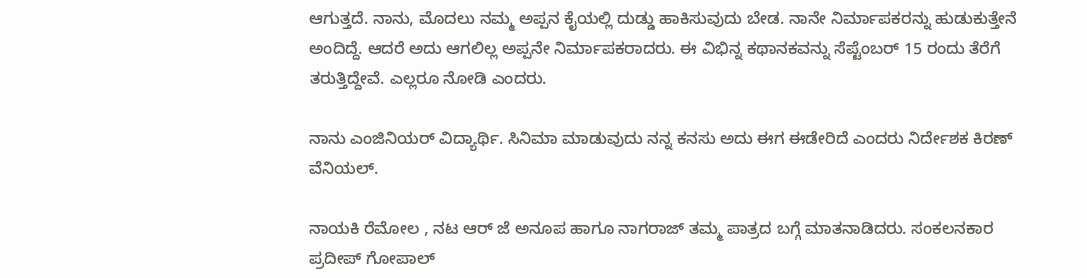ಆಗುತ್ತದೆ. ನಾನು, ಮೊದಲು ನಮ್ಮ ಅಪ್ಪನ ಕೈಯಲ್ಲಿ ದುಡ್ಡು ಹಾಕಿಸುವುದು ಬೇಡ. ನಾನೇ ನಿರ್ಮಾಪಕರನ್ನು ಹುಡುಕುತ್ತೇನೆ ಅಂದಿದ್ದೆ. ಆದರೆ ಅದು ಆಗಲಿಲ್ಲ ಅಪ್ಪನೇ ನಿರ್ಮಾಪಕರಾದರು. ಈ ವಿಭಿನ್ನ ಕಥಾನಕವನ್ನು ಸೆಪ್ಟೆಂಬರ್ 15 ರಂದು ತೆರೆಗೆ ತರುತ್ತಿದ್ದೇವೆ. ಎಲ್ಲರೂ ನೋಡಿ ಎಂದರು.

ನಾನು ಎಂಜಿನಿಯರ್ ವಿದ್ಯಾರ್ಥಿ. ಸಿನಿಮಾ ಮಾಡುವುದು ನನ್ನ ಕನಸು ಅದು ಈಗ ಈಡೇರಿದೆ ಎಂದರು ನಿರ್ದೇಶಕ ಕಿರಣ್ ವೆನಿಯಲ್.

ನಾಯಕಿ ರೆಮೋಲ , ನಟ ಆರ್ ಜೆ ಅನೂಪ ಹಾಗೂ ನಾಗರಾಜ್ ತಮ್ಮ ಪಾತ್ರದ ಬಗ್ಗೆ ಮಾತನಾಡಿದರು. ಸಂಕಲನಕಾರ ಪ್ರದೀಪ್ ಗೋಪಾಲ್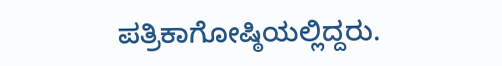ಪತ್ರಿಕಾಗೋಷ್ಠಿಯಲ್ಲಿದ್ದರು.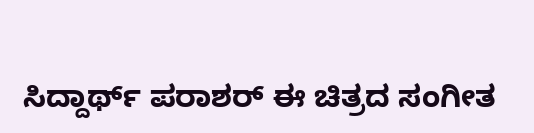ಸಿದ್ದಾರ್ಥ್ ಪರಾಶರ್ ಈ ಚಿತ್ರದ ಸಂಗೀತ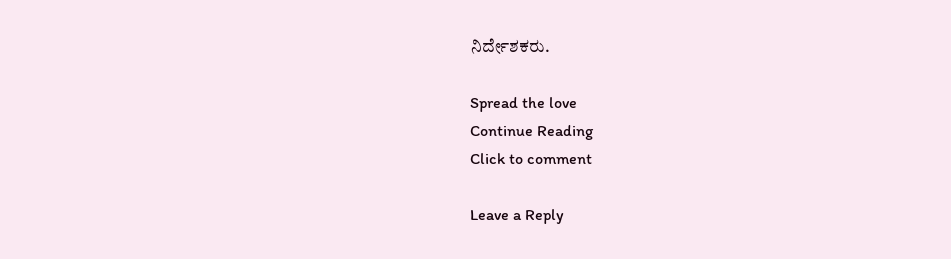ನಿರ್ದೇಶಕರು.

Spread the love
Continue Reading
Click to comment

Leave a Reply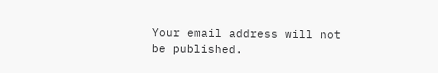Your email address will not be published.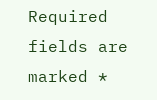Required fields are marked *